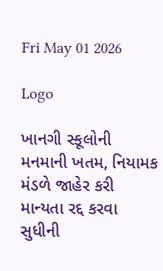Fri May 01 2026

Logo

ખાનગી સ્કૂલોની મનમાની ખતમ, નિયામક મંડળે જાહેર કરી માન્યતા રદ્દ કરવા સુધીની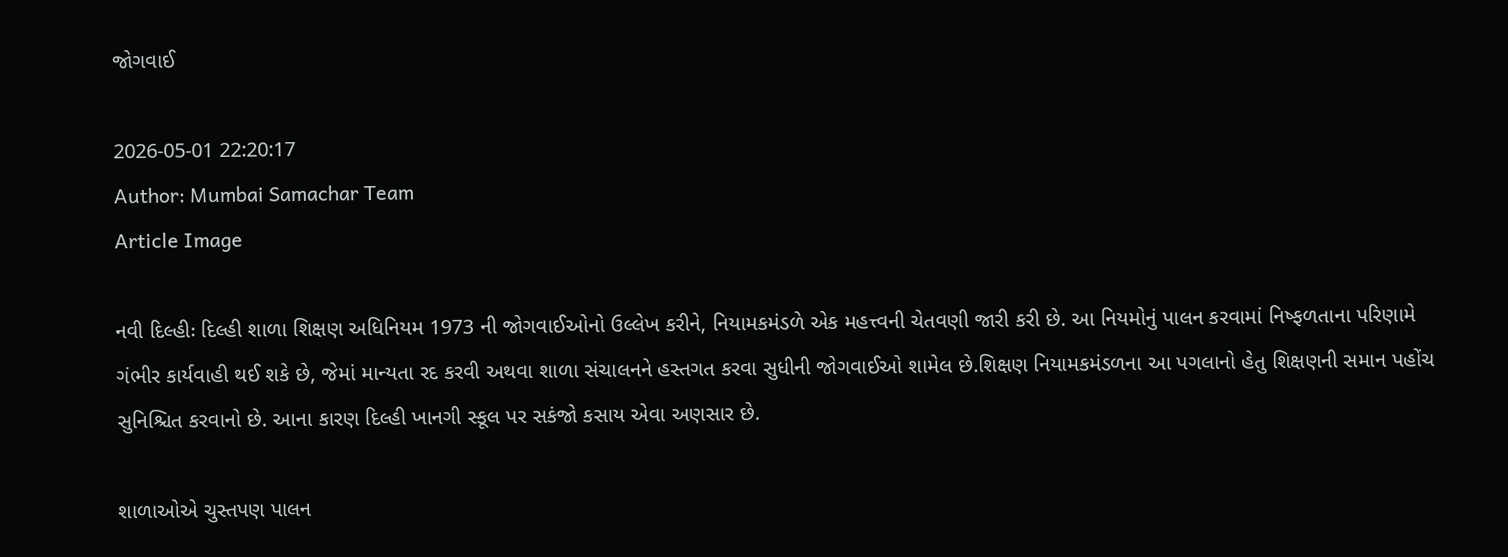જોગવાઈ

2026-05-01 22:20:17
Author: Mumbai Samachar Team
Article Image

નવી દિલ્હીઃ દિલ્હી શાળા શિક્ષણ અધિનિયમ 1973 ની જોગવાઈઓનો ઉલ્લેખ કરીને, નિયામકમંડળે એક મહત્ત્વની ચેતવણી જારી કરી છે. આ નિયમોનું પાલન કરવામાં નિષ્ફળતાના પરિણામે ગંભીર કાર્યવાહી થઈ શકે છે, જેમાં માન્યતા રદ કરવી અથવા શાળા સંચાલનને હસ્તગત કરવા સુધીની જોગવાઈઓ શામેલ છે.શિક્ષણ નિયામકમંડળના આ પગલાનો હેતુ શિક્ષણની સમાન પહોંચ સુનિશ્ચિત કરવાનો છે. આના કારણ દિલ્હી ખાનગી સ્કૂલ પર સકંજો કસાય એવા અણસાર છે.

શાળાઓએ ચુસ્તપણ પાલન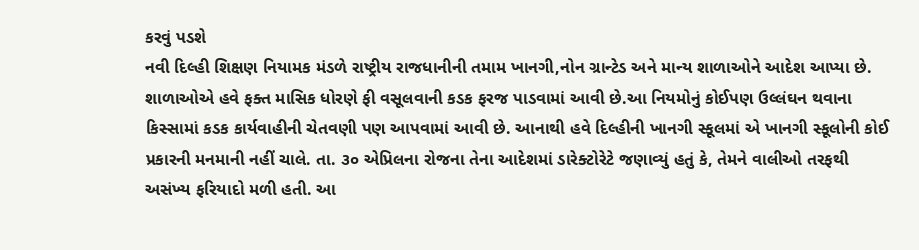કરવું પડશે
નવી દિલ્હી શિક્ષણ નિયામક મંડળે રાષ્ટ્રીય રાજધાનીની તમામ ખાનગી,નોન ગ્રાન્ટેડ અને માન્ય શાળાઓને આદેશ આપ્યા છે. શાળાઓએ હવે ફક્ત માસિક ધોરણે ફી વસૂલવાની કડક ફરજ પાડવામાં આવી છે.આ નિયમોનું કોઈપણ ઉલ્લંઘન થવાના કિસ્સામાં કડક કાર્યવાહીની ચેતવણી પણ આપવામાં આવી છે. આનાથી હવે દિલ્હીની ખાનગી સ્કૂલમાં એ ખાનગી સ્કૂલોની કોઈ પ્રકારની મનમાની નહીં ચાલે. તા. ૩૦ એપ્રિલના રોજના તેના આદેશમાં ડારેક્ટોરેટે જણાવ્યું હતું કે, તેમને વાલીઓ તરફથી અસંખ્ય ફરિયાદો મળી હતી. આ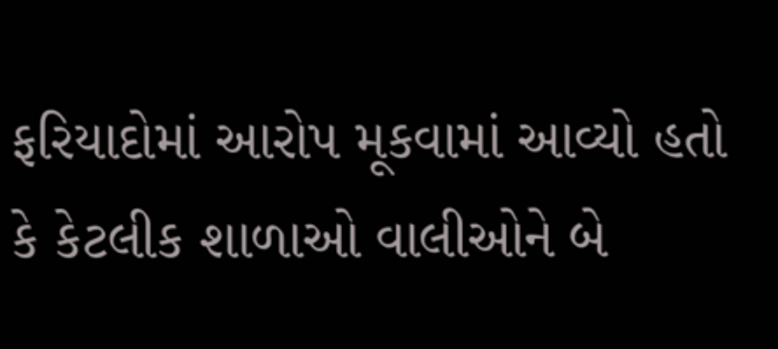ફરિયાદોમાં આરોપ મૂકવામાં આવ્યો હતો કે કેટલીક શાળાઓ વાલીઓને બે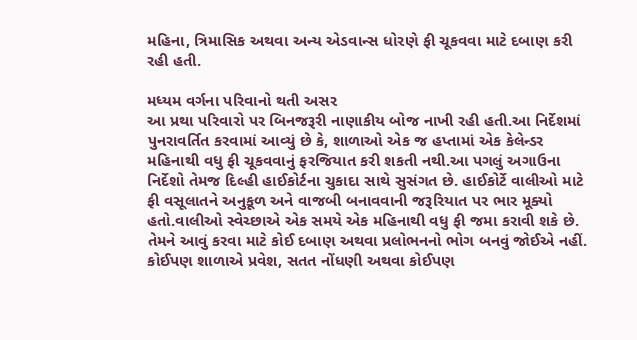મહિના, ત્રિમાસિક અથવા અન્ય એડવાન્સ ધોરણે ફી ચૂકવવા માટે દબાણ કરી રહી હતી.

મધ્યમ વર્ગના પરિવાનો થતી અસર
આ પ્રથા પરિવારો પર બિનજરૂરી નાણાકીય બોજ નાખી રહી હતી.આ નિર્દેશમાં પુનરાવર્તિત કરવામાં આવ્યું છે કે, શાળાઓ એક જ હપ્તામાં એક કેલેન્ડર મહિનાથી વધુ ફી ચૂકવવાનું ફરજિયાત કરી શકતી નથી.આ પગલું અગાઉના નિર્દેશો તેમજ દિલ્હી હાઈકોર્ટના ચુકાદા સાથે સુસંગત છે. હાઈકોર્ટે વાલીઓ માટે ફી વસૂલાતને અનુકૂળ અને વાજબી બનાવવાની જરૂરિયાત પર ભાર મૂક્યો હતો.વાલીઓ સ્વેચ્છાએ એક સમયે એક મહિનાથી વધુ ફી જમા કરાવી શકે છે. તેમને આવું કરવા માટે કોઈ દબાણ અથવા પ્રલોભનનો ભોગ બનવું જોઈએ નહીં.  કોઈપણ શાળાએ પ્રવેશ, સતત નોંધણી અથવા કોઈપણ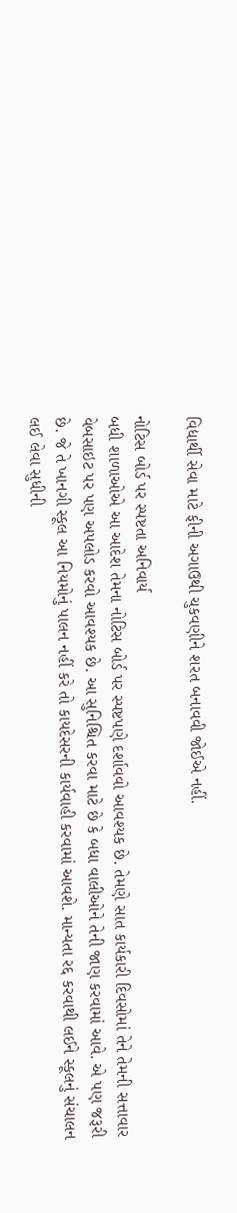વિદ્યાર્થી સેવા માટે ફીની અગાઉથી ચુકવણીને શરત બનાવવી જોઈએ નહીં.

નોટિસ બોર્ડ પર સ્પષ્ટતા અનિવાર્ય
બધી શાળાઓએ આ આદેશ તેમના નોટિસ બોર્ડ પર સ્પષ્ટપણે દર્શાવવો આવશ્યક છે. તેમણે સાત કાર્યકારી દિવસોમાં તેને તેમની સત્તાવાર વેબસાઇટ પર પણ અપલોડ કરવો આવશ્યક છે. આ સુનિશ્ચિત કરવા માટે છે કે બધા વાલીઓને તેની જાણ કરવામાં આવે. એ પણ જરૂરી છે. જે તે ખાનગી સ્કૂલ આ નિયમોનું પાલન નહીં કરે તો કાયદેસરની કાર્યવાહી કરવામાં આવશે. માન્યતા રદ્દ કરવાથી લઈને સ્કૂલનું સંચાલન લઈ લેવા સુધીની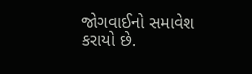જોગવાઈનો સમાવેશ કરાયો છે.